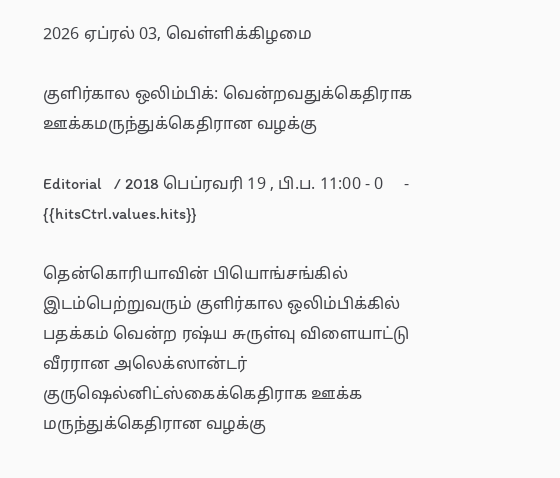2026 ஏப்ரல் 03, வெள்ளிக்கிழமை

குளிர்கால ஒலிம்பிக்: வென்றவதுக்கெதிராக ஊக்கமருந்துக்கெதிரான வழக்கு

Editorial   / 2018 பெப்ரவரி 19 , பி.ப. 11:00 - 0     - {{hitsCtrl.values.hits}}

தென்கொரியாவின் பியொங்சங்கில் இடம்பெற்றுவரும் குளிர்கால ஒலிம்பிக்கில் பதக்கம் வென்ற ரஷ்ய சுருள்வு விளையாட்டு வீரரான அலெக்ஸான்டர் குருஷெல்னிட்ஸ்கைக்கெதிராக ஊக்க மருந்துக்கெதிரான வழக்கு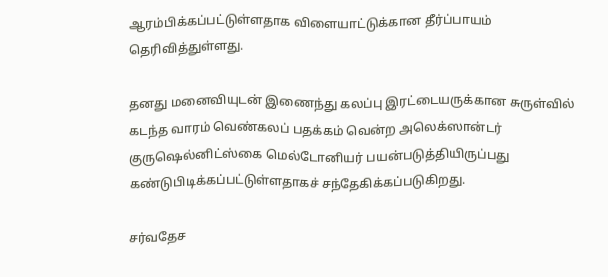ஆரம்பிக்கப்பட்டுள்ளதாக விளையாட்டுக்கான தீர்ப்பாயம் தெரிவித்துள்ளது.

தனது மனைவியுடன் இணைந்து கலப்பு இரட்டையருக்கான சுருள்வில் கடந்த வாரம் வெண்கலப் பதக்கம் வென்ற அலெக்ஸான்டர் குருஷெல்னிட்ஸ்கை மெல்டோனியர் பயன்படுத்தியிருப்பது கண்டுபிடிக்கப்பட்டுள்ளதாகச் சந்தேகிக்கப்படுகிறது.

சர்வதேச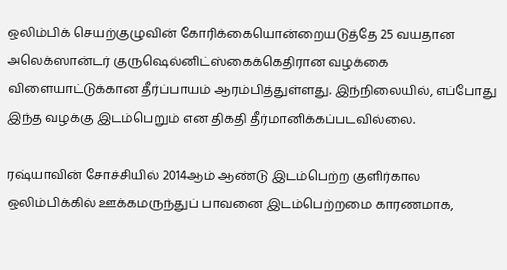ஒலிம்பிக் செயற்குழுவின் கோரிக்கையொன்றையடுத்தே 25 வயதான அலெக்ஸான்டர் குருஷெல்னிட்ஸ்கைக்கெதிரான வழக்கை விளையாட்டுக்கான தீர்ப்பாயம் ஆரம்பித்துள்ளது. இந்நிலையில், எப்போது இந்த வழக்கு இடம்பெறும் என திகதி தீர்மானிக்கப்படவில்லை.

ரஷ்யாவின் சோச்சியில் 2014ஆம் ஆண்டு இடம்பெற்ற குளிர்கால ஒலிம்பிக்கில் ஊக்கமருந்துப் பாவனை இடம்பெற்றமை காரணமாக,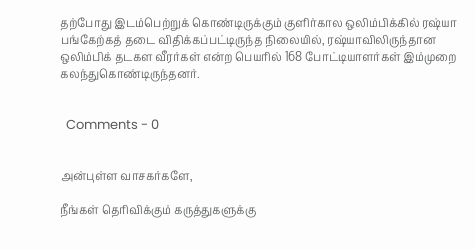தற்போது இடம்பெற்றுக் கொண்டிருக்கும் குளிர்கால ஒலிம்பிக்கில் ரஷ்யா பங்கேற்கத் தடை விதிக்கப்பட்டிருந்த நிலையில், ரஷ்யாவிலிருந்தான ஒலிம்பிக் தடகள வீரர்கள் என்ற பெயரில் 168 போட்டியாளர்கள் இம்முறை கலந்துகொண்டிருந்தனர்.


  Comments - 0


அன்புள்ள வாசகர்களே,

நீங்கள் தெரிவிக்கும் கருத்துகளுக்கு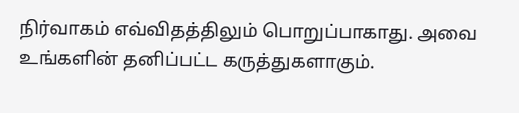நிர்வாகம் எவ்விதத்திலும் பொறுப்பாகாது. அவை உங்களின் தனிப்பட்ட கருத்துகளாகும்.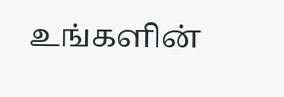உங்களின்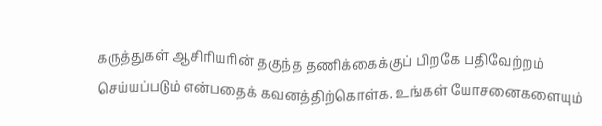கருத்துகள் ஆசிரியரின் தகுந்த தணிக்கைக்குப் பிறகே பதிவேற்றம் செய்யப்படும் என்பதைக் கவனத்திற்கொள்க. உங்கள் யோசனைகளையும்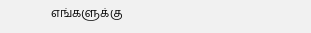எங்களுக்கு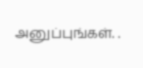அனுப்புங்கள். .